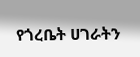የጎረቤት ሀገራትን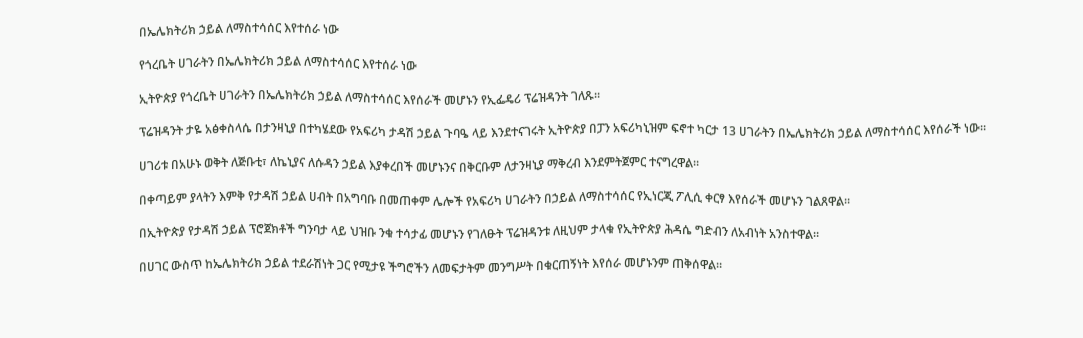በኤሌክትሪክ ኃይል ለማስተሳሰር እየተሰራ ነው

የጎረቤት ሀገራትን በኤሌክትሪክ ኃይል ለማስተሳሰር እየተሰራ ነው

ኢትዮጵያ የጎረቤት ሀገራትን በኤሌክትሪክ ኃይል ለማስተሳሰር እየሰራች መሆኑን የኢፌዴሪ ፕሬዝዳንት ገለጹ።

ፕሬዝዳንት ታዬ አፅቀስላሴ በታንዛኒያ በተካሄደው የአፍሪካ ታዳሽ ኃይል ጉባዔ ላይ እንደተናገሩት ኢትዮጵያ በፓን አፍሪካኒዝም ፍኖተ ካርታ 13 ሀገራትን በኤሌክትሪክ ኃይል ለማስተሳሰር እየሰራች ነው።

ሀገሪቱ በአሁኑ ወቅት ለጅቡቲ፣ ለኬኒያና ለሱዳን ኃይል እያቀረበች መሆኑንና በቅርቡም ለታንዛኒያ ማቅረብ እንደምትጀምር ተናግረዋል።

በቀጣይም ያላትን እምቅ የታዳሽ ኃይል ሀብት በአግባቡ በመጠቀም ሌሎች የአፍሪካ ሀገራትን በኃይል ለማስተሳሰር የኢነርጂ ፖሊሲ ቀርፃ እየሰራች መሆኑን ገልጸዋል።

በኢትዮጵያ የታዳሽ ኃይል ፕሮጀክቶች ግንባታ ላይ ህዝቡ ንቁ ተሳታፊ መሆኑን የገለፁት ፕሬዝዳንቱ ለዚህም ታላቁ የኢትዮጵያ ሕዳሴ ግድብን ለአብነት አንስተዋል።

በሀገር ውስጥ ከኤሌክትሪክ ኃይል ተደራሽነት ጋር የሚታዩ ችግሮችን ለመፍታትም መንግሥት በቁርጠኝነት እየሰራ መሆኑንም ጠቅሰዋል።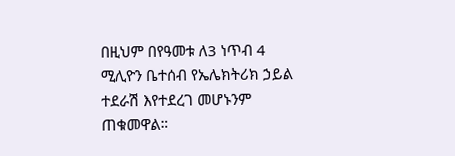በዚህም በየዓመቱ ለ3 ነጥብ 4 ሚሊዮን ቤተሰብ የኤሌክትሪክ ኃይል ተደራሽ እየተደረገ መሆኑንም ጠቁመዋል።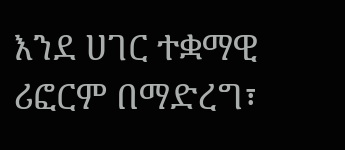እንደ ሀገር ተቋማዊ ሪፎርም በማድረግ፣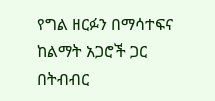የግል ዘርፉን በማሳተፍና ከልማት አጋሮች ጋር በትብብር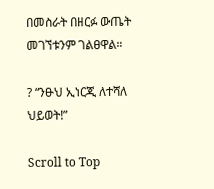በመስራት በዘርፉ ውጤት መገኘቱንም ገልፀዋል።

? “ንፁህ ኢነርጂ ለተሻለ ህይወት!”

Scroll to Top